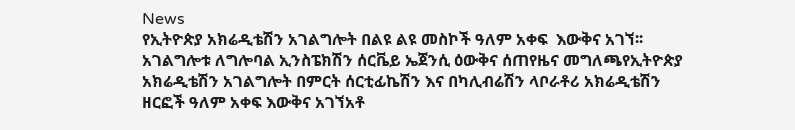News
የኢትዮጵያ አክሬዲቴሽን አገልግሎት በልዩ ልዩ መስኮች ዓለም አቀፍ  እውቅና አገኘ፡፡አገልግሎቱ ለግሎባል ኢንስፔክሽን ሰርቬይ ኤጀንሲ ዕውቅና ሰጠየዜና መግለጫየኢትዮጵያ አክሬዲቴሽን አገልግሎት በምርት ሰርቲፊኬሽን እና በካሊብሬሽን ላቦራቶሪ አክሬዲቴሽን ዘርፎች ዓለም አቀፍ እውቅና አገኘአቶ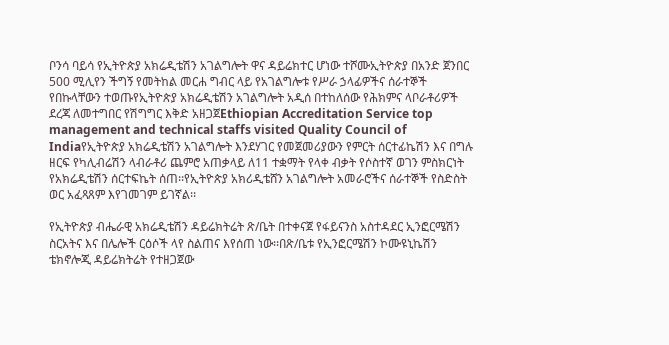ቦንሳ ባይሳ የኢትዮጵያ አክሬዲቴሽን አገልግሎት ዋና ዳይሬክተር ሆነው ተሾሙኢትዮጵያ በአንድ ጀንበር 500 ሚሊየን ችግኝ የመትከል መርሐ ግብር ላይ የአገልግሎቱ የሥራ ኃላፊዎችና ሰራተኞች የበኩላቸውን ተወጡየኢትዮጵያ አክሬዲቴሽን አገልግሎት አዲሰ በተከለሰው የሕክምና ላቦራቶሪዎች ደረጃ ለመተግበር የሽግግር እቅድ አዘጋጀEthiopian Accreditation Service top management and technical staffs visited Quality Council of Indiaየኢትዮጵያ አክሬዲቴሽን አገልግሎት እንደሃገር የመጀመሪያውን የምርት ሰርተፊኬሽን እና በግሉ ዘርፍ የካሊብሬሽን ላብራቶሪ ጨምሮ አጠቃላይ ለ11 ተቋማት የላቀ ብቃት የሶስተኛ ወገን ምስክርነት የአክሬዲቴሽን ሰርተፍኬት ሰጠ፡፡የኢትዮጵያ አክሪዲቴሸን አገልግሎት አመራሮችና ሰራተኞች የስድስት ወር አፈጻጸም እየገመገም ይገኛል፡፡

የኢትዮጵያ ብሔራዊ አክሬዲቴሽን ዳይሬክትሬት ጽ/ቤት በተቀናጀ የፋይናንስ አስተዳደር ኢንፎርሜሽን ስርአትና እና በሌሎች ርዕሶች ላየ ስልጠና እየሰጠ ነው፡፡በጽ/ቤቱ የኢንፎርሜሽን ኮሙዩኒኬሽን ቴክኖሎጂ ዳይሬክትሬት የተዘጋጀው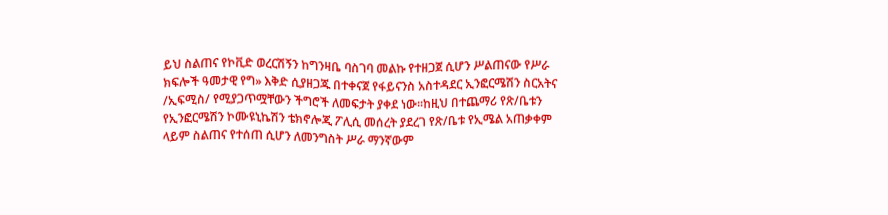ይህ ስልጠና የኮቪድ ወረርሽኝን ከግንዛቤ ባስገባ መልኩ የተዘጋጀ ሲሆን ሥልጠናው የሥራ ክፍሎች ዓመታዊ የግ» እቅድ ሲያዘጋጁ በተቀናጀ የፋይናንስ አስተዳደር ኢንፎርሜሽን ስርአትና /ኢፍሚስ/ የሚያጋጥሟቸውን ችግሮች ለመፍታት ያቀደ ነው፡፡ከዚህ በተጨማሪ የጽ/ቤቱን የኢንፎርሜሽን ኮሙዩኒኬሽን ቴክኖሎጂ ፖሊሲ መሰረት ያደረገ የጽ/ቤቱ የኢሜል አጠቃቀም ላይም ስልጠና የተሰጠ ሲሆን ለመንግስት ሥራ ማንኛውም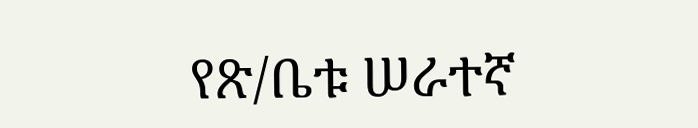የጽ/ቤቱ ሠራተኛ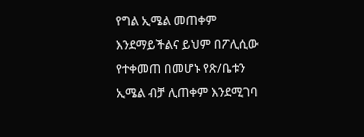የግል ኢሜል መጠቀም እንደማይችልና ይህም በፖሊሲው የተቀመጠ በመሆኑ የጽ/ቤቱን ኢሜል ብቻ ሊጠቀም እንደሚገባ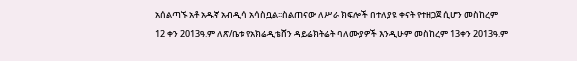አሰልጣኙ አቶ አዱኛ አብዲሳ አሳስቧል፡፡ስልጠናው ለሥራ ክፍሎች በተለያዩ ቀናት የተዘጋጀ ሲሆን መስከረም 12 ቀን 2013ዓ.ም ለጽ/ቤቱ የአክሬዲቴሸን ዳይሬክትሬት ባለሙያዎች እንዲሁም መስከረም 13ቀን 2013ዓ.ም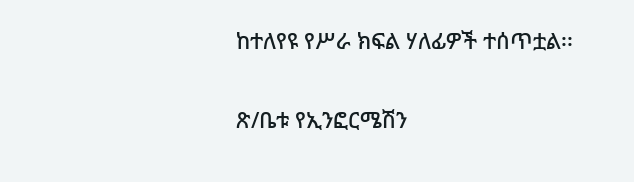ከተለየዩ የሥራ ክፍል ሃለፊዎች ተሰጥቷል፡፡

ጽ/ቤቱ የኢንፎርሜሽን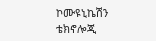ኮሙዩኒኬሽን ቴክኖሎጂ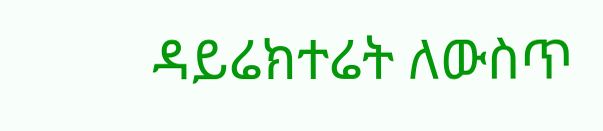ዳይሬክተሬት ለውስጥ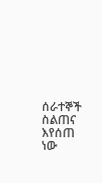ሰራተኞች ስልጠና እየሰጠ ነው